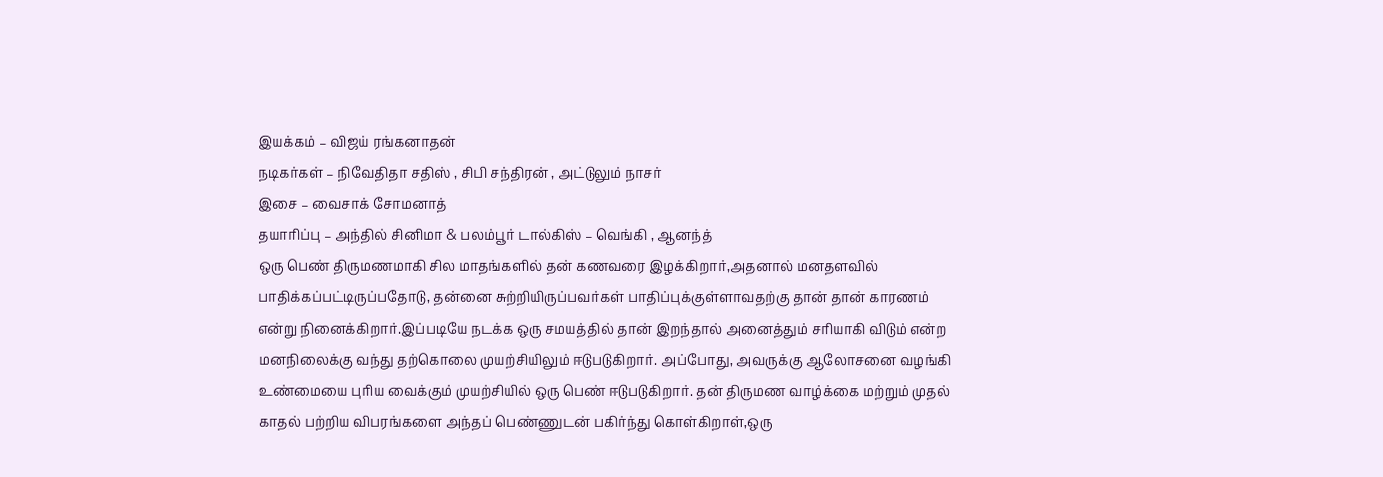இயக்கம் – விஜய் ரங்கனாதன்
நடிகர்கள் – நிவேதிதா சதிஸ் , சிபி சந்திரன் , அட்டுலும் நாசர்
இசை – வைசாக் சோமனாத்
தயாரிப்பு – அந்தில் சினிமா & பலம்பூர் டால்கிஸ் – வெங்கி , ஆனந்த்
ஒரு பெண் திருமணமாகி சில மாதங்களில் தன் கணவரை இழக்கிறார்,அதனால் மனதளவில் பாதிக்கப்பட்டிருப்பதோடு, தன்னை சுற்றியிருப்பவர்கள் பாதிப்புக்குள்ளாவதற்கு தான் தான் காரணம் என்று நினைக்கிறார்.இப்படியே நடக்க ஒரு சமயத்தில் தான் இறந்தால் அனைத்தும் சரியாகி விடும் என்ற மனநிலைக்கு வந்து தற்கொலை முயற்சியிலும் ஈடுபடுகிறார். அப்போது, அவருக்கு ஆலோசனை வழங்கி உண்மையை புரிய வைக்கும் முயற்சியில் ஒரு பெண் ஈடுபடுகிறார். தன் திருமண வாழ்க்கை மற்றும் முதல் காதல் பற்றிய விபரங்களை அந்தப் பெண்ணுடன் பகிர்ந்து கொள்கிறாள்,ஒரு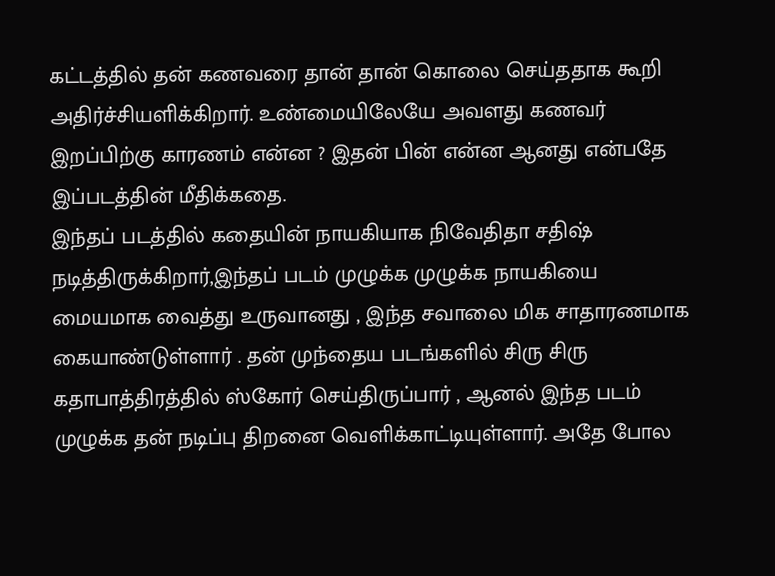கட்டத்தில் தன் கணவரை தான் தான் கொலை செய்ததாக கூறி அதிர்ச்சியளிக்கிறார். உண்மையிலேயே அவளது கணவர் இறப்பிற்கு காரணம் என்ன ? இதன் பின் என்ன ஆனது என்பதே இப்படத்தின் மீதிக்கதை.
இந்தப் படத்தில் கதையின் நாயகியாக நிவேதிதா சதிஷ் நடித்திருக்கிறார்,இந்தப் படம் முழுக்க முழுக்க நாயகியை மையமாக வைத்து உருவானது , இந்த சவாலை மிக சாதாரணமாக கையாண்டுள்ளார் . தன் முந்தைய படங்களில் சிரு சிரு கதாபாத்திரத்தில் ஸ்கோர் செய்திருப்பார் , ஆனல் இந்த படம் முழுக்க தன் நடிப்பு திறனை வெளிக்காட்டியுள்ளார். அதே போல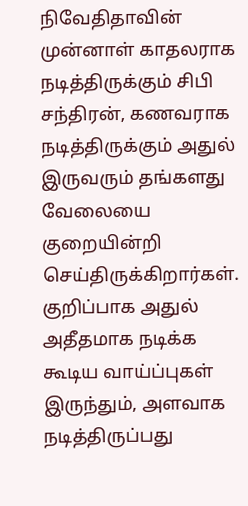நிவேதிதாவின் முன்னாள் காதலராக நடித்திருக்கும் சிபி சந்திரன், கணவராக நடித்திருக்கும் அதுல் இருவரும் தங்களது வேலையை குறையின்றி செய்திருக்கிறார்கள். குறிப்பாக அதுல் அதீதமாக நடிக்க கூடிய வாய்ப்புகள் இருந்தும், அளவாக நடித்திருப்பது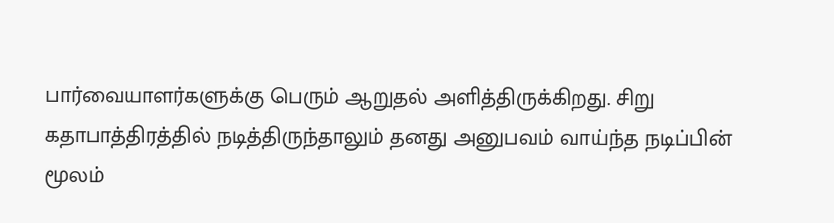பார்வையாளர்களுக்கு பெரும் ஆறுதல் அளித்திருக்கிறது. சிறு கதாபாத்திரத்தில் நடித்திருந்தாலும் தனது அனுபவம் வாய்ந்த நடிப்பின் மூலம்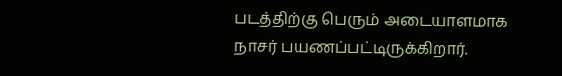படத்திற்கு பெரும் அடையாளமாக நாசர் பயணப்பட்டிருக்கிறார்.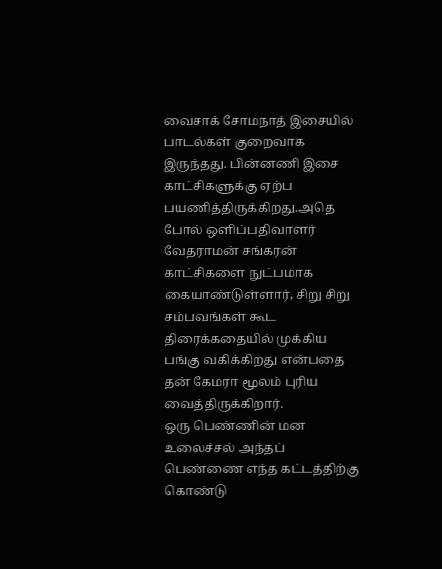வைசாக் சோமநாத் இசையில் பாடல்கள் குறைவாக இருந்தது. பின்னணி இசை காட்சிகளுக்கு ஏற்ப பயணித்திருக்கிறது.அதெ போல் ஒளிப்பதிவாளர் வேதராமன் சங்கரன் காட்சிகளை நுட்பமாக கையாண்டுள்ளார், சிறு சிறு சம்பவங்கள் கூட திரைக்கதையில் முக்கிய பங்கு வகிக்கிறது என்பதை தன் கேமரா மூலம் புரிய வைத்திருக்கிறார்.
ஒரு பெண்ணின் மன உலைச்சல் அந்தப் பெண்ணை எந்த கட்டத்திற்கு கொண்டு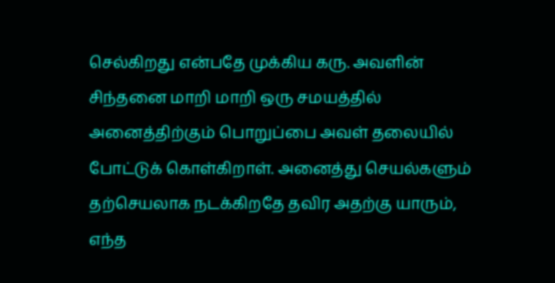செல்கிறது என்பதே முக்கிய கரு. அவளின் சிந்தனை மாறி மாறி ஒரு சமயத்தில் அனைத்திற்கும் பொறுப்பை அவள் தலையில் போட்டுக் கொள்கிறாள். அனைத்து செயல்களும் தற்செயலாக நடக்கிறதே தவிர அதற்கு யாரும், எந்த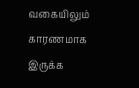வகையிலும் காரணமாக இருக்க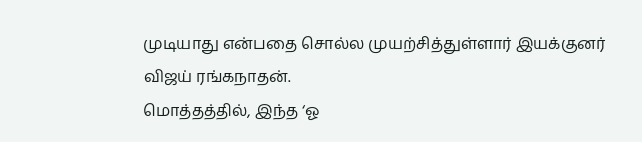முடியாது என்பதை சொல்ல முயற்சித்துள்ளார் இயக்குனர் விஜய் ரங்கநாதன்.
மொத்தத்தில், இந்த ‘ஓ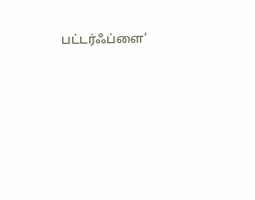பட்டர்ஃப்ளை’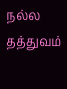நல்ல தத்துவம்